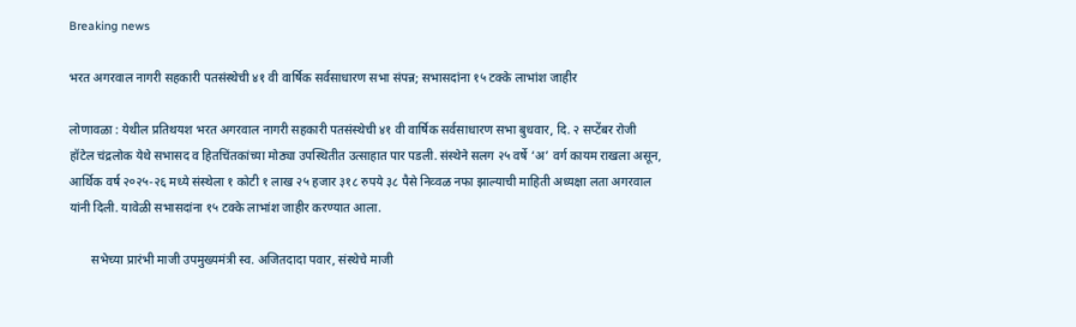Breaking news

भरत अगरवाल नागरी सहकारी पतसंस्थेची ४१ वी वार्षिक सर्वसाधारण सभा संपन्न; सभासदांना १५ टक्के लाभांश जाहीर

लोणावळा : येथील प्रतिथयश भरत अगरवाल नागरी सहकारी पतसंस्थेची ४१ वी वार्षिक सर्वसाधारण सभा बुधवार, दि. २ सप्टेंबर रोजी हॉटेल चंद्रलोक येथे सभासद व हितचिंतकांच्या मोठ्या उपस्थितीत उत्साहात पार पडली. संस्थेने सलग २५ वर्षे ‘अ’ वर्ग कायम राखला असून, आर्थिक वर्ष २०२५-२६ मध्ये संस्थेला १ कोटी १ लाख २५ हजार ३१८ रुपये ३८ पैसे निव्वळ नफा झाल्याची माहिती अध्यक्षा लता अगरवाल यांनी दिली. यावेळी सभासदांना १५ टक्के लाभांश जाहीर करण्यात आला.

       सभेच्या प्रारंभी माजी उपमुख्यमंत्री स्व. अजितदादा पवार, संस्थेचे माजी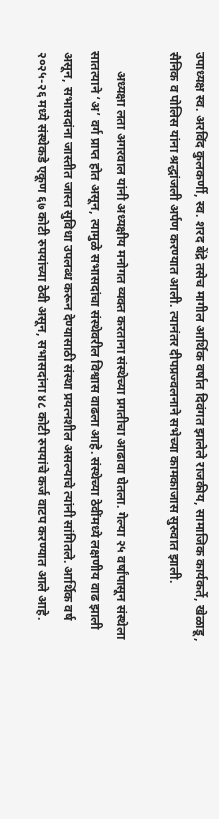उपाध्यक्ष स्व. अरविंद कुलकर्णी, स्व. शरद बेंद्रे तसेच मागील आर्थिक वर्षात दिवंगत झालेले राजकीय, सामाजिक कार्यकर्ते, खेळाडू, सैनिक व पोलिस यांना श्रद्धांजली अर्पण करण्यात आली. त्यानंतर दीपप्रज्वलनाने सभेच्या कामकाजास सुरुवात झाली.

      अध्यक्षा लता अगरवाल यांनी अध्यक्षीय मनोगत व्यक्त करताना संस्थेच्या प्रगतीचा आढावा घेतला. गेल्या २५ वर्षांपासून संस्थेला सातत्याने ‘अ’ वर्ग प्राप्त होत असून, त्यामुळे सभासदांचा संस्थेवरील विश्वास वाढला आहे. संस्थेच्या ठेवींमध्ये लक्षणीय वाढ झाली असून, सभासदांना जास्तीत जास्त सुविधा उपलब्ध करून देण्यासाठी संस्था प्रयत्नशील असल्याचे त्यांनी सांगितले. आर्थिक वर्ष २०२५-२६ मध्ये संस्थेकडे एकूण ६७ कोटी रुपयांच्या ठेवी असून, सभासदांना ४८ कोटी रुपयांचे कर्ज वाटप करण्यात आले आहे.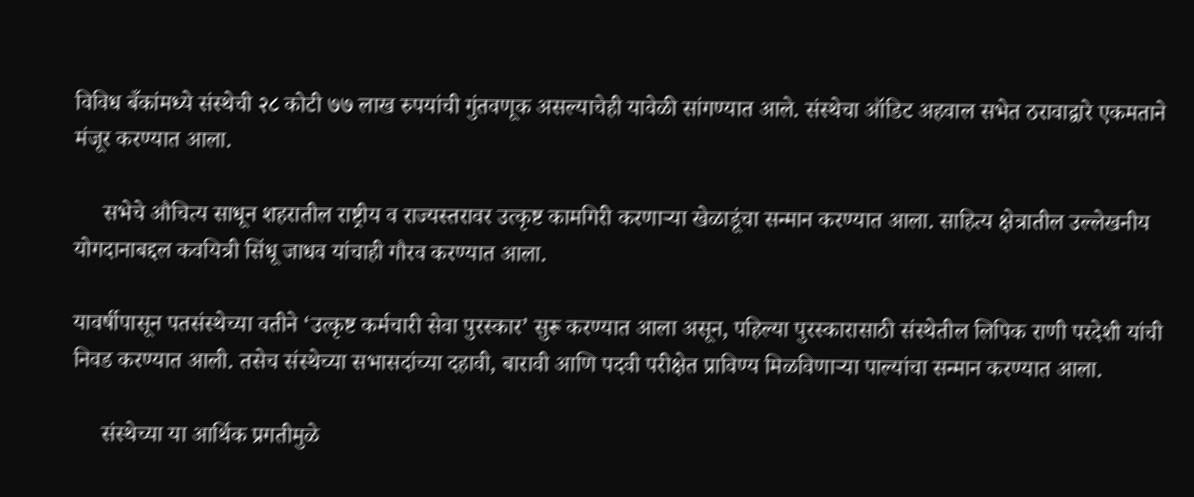विविध बँकांमध्ये संस्थेची २८ कोटी ७७ लाख रुपयांची गुंतवणूक असल्याचेही यावेळी सांगण्यात आले. संस्थेचा ऑडिट अहवाल सभेत ठरावाद्वारे एकमताने मंजूर करण्यात आला.

     सभेचे औचित्य साधून शहरातील राष्ट्रीय व राज्यस्तरावर उत्कृष्ट कामगिरी करणाऱ्या खेळाडूंचा सन्मान करण्यात आला. साहित्य क्षेत्रातील उल्लेखनीय योगदानाबद्दल कवयित्री सिंधू जाधव यांचाही गौरव करण्यात आला.

यावर्षीपासून पतसंस्थेच्या वतीने ‘उत्कृष्ट कर्मचारी सेवा पुरस्कार’ सुरू करण्यात आला असून, पहिल्या पुरस्कारासाठी संस्थेतील लिपिक राणी परदेशी यांची निवड करण्यात आली. तसेच संस्थेच्या सभासदांच्या दहावी, बारावी आणि पदवी परीक्षेत प्राविण्य मिळविणाऱ्या पाल्यांचा सन्मान करण्यात आला.

     संस्थेच्या या आर्थिक प्रगतीमुळे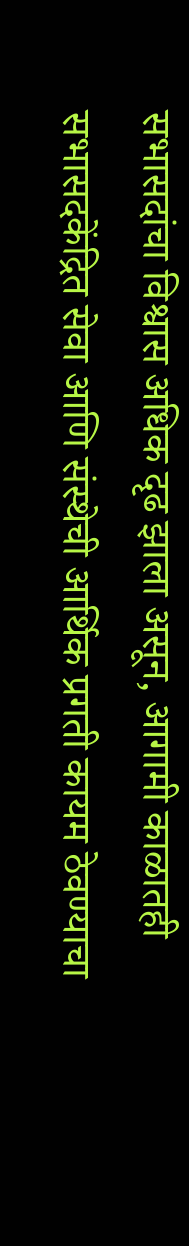सभासदांचा विश्वास अधिक दृढ झाला असून, आगामी काळातही सभासदकेंद्रित सेवा आणि संस्थेची आर्थिक प्रगती कायम ठेवण्याचा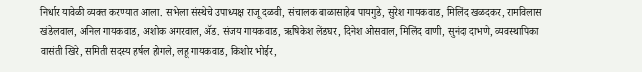निर्धार यावेळी व्यक्त करण्यात आला. सभेला संस्थेचे उपाध्यक्ष राजू दळवी, संचालक बाळासाहेब पायगुडे, सुरेश गायकवाड, मिलिंद खळदकर, रामविलास खंडेलवाल, अनिल गायकवाड, अशोक अगरवाल, ॲड. संजय गायकवाड, ऋषिकेश लेंडघर, दिनेश ओसवाल, मिलिंद वाणी, सुनंदा दाभणे, व्यवस्थापिका वासंती खिरे, समिती सदस्य हर्षल होगले, लहू गायकवाड, किशोर भोईर,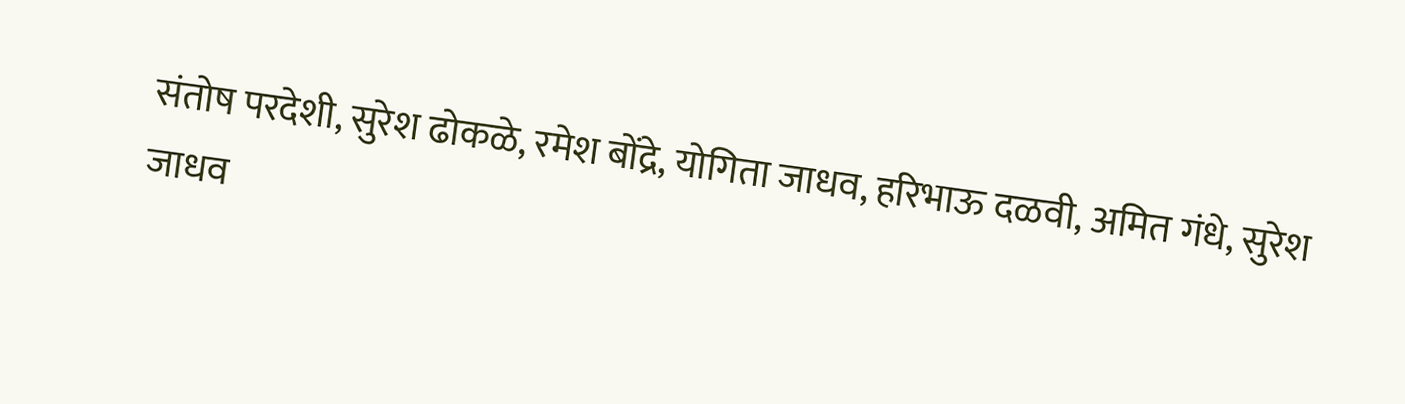संतोष परदेशी, सुरेश ढोकळे, रमेश बोंद्रे, योगिता जाधव, हरिभाऊ दळवी, अमित गंधे, सुरेश जाधव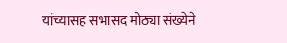यांच्यासह सभासद मोठ्या संख्येने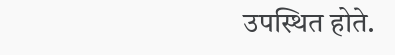उपस्थित होते.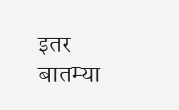इतर बातम्या